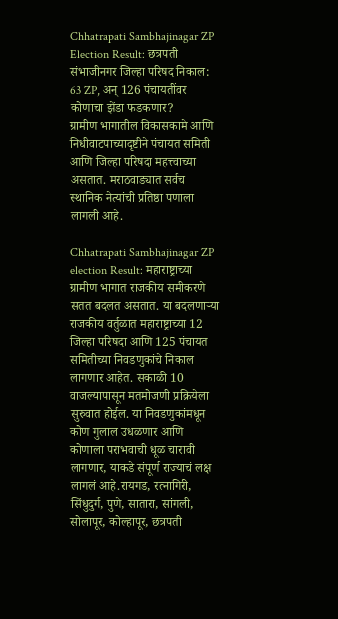Chhatrapati Sambhajinagar ZP Election Result: छत्रपती संभाजीनगर जिल्हा परिषद निकाल: 63 ZP, अन् 126 पंचायतींवर कोणाचा झेंडा फडकणार?
ग्रामीण भागातील विकासकामे आणि निधीवाटपाच्यादृष्टीने पंचायत समिती आणि जिल्हा परिषदा महत्त्वाच्या असतात. मराठवाड्यात सर्वच स्थानिक नेत्यांची प्रतिष्ठा पणाला लागली आहे.

Chhatrapati Sambhajinagar ZP election Result: महाराष्ट्राच्या ग्रामीण भागात राजकीय समीकरणे सतत बदलत असतात. या बदलणाऱ्या राजकीय वर्तुळात महाराष्ट्राच्या 12 जिल्हा परिषदा आणि 125 पंचायत समितीच्या निवडणुकांचे निकाल लागणार आहेत. सकाळी 10 वाजल्यापासून मतमोजणी प्रक्रियेला सुरुवात होईल. या निवडणुकांमधून कोण गुलाल उधळणार आणि कोणाला पराभवाची धूळ चारावी लागणार, याकडे संपूर्ण राज्याचं लक्ष लागलं आहे.रायगड, रत्नागिरी, सिंधुदुर्ग, पुणे, सातारा, सांगली, सोलापूर, कोल्हापूर, छत्रपती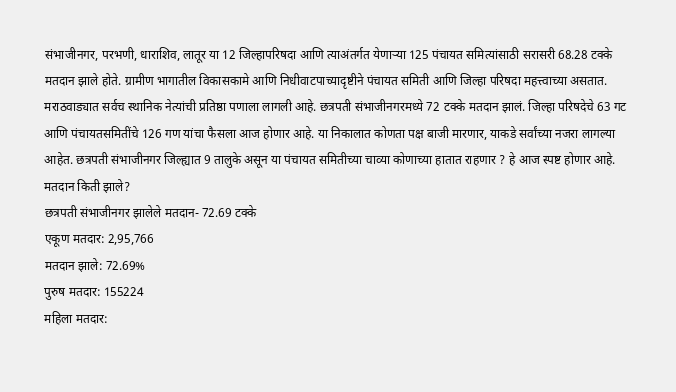संभाजीनगर, परभणी, धाराशिव, लातूर या 12 जिल्हापरिषदा आणि त्याअंतर्गत येणाऱ्या 125 पंचायत समित्यांसाठी सरासरी 68.28 टक्के मतदान झाले होते. ग्रामीण भागातील विकासकामे आणि निधीवाटपाच्यादृष्टीने पंचायत समिती आणि जिल्हा परिषदा महत्त्वाच्या असतात.
मराठवाड्यात सर्वच स्थानिक नेत्यांची प्रतिष्ठा पणाला लागली आहे. छत्रपती संभाजीनगरमध्ये 72 टक्के मतदान झालं. जिल्हा परिषदेचे 63 गट आणि पंचायतसमितींचे 126 गण यांचा फैसला आज होणार आहे. या निकालात कोणता पक्ष बाजी मारणार, याकडे सर्वांच्या नजरा लागल्या आहेत. छत्रपती संभाजीनगर जिल्ह्यात 9 तालुके असून या पंचायत समितीच्या चाव्या कोणाच्या हातात राहणार ? हे आज स्पष्ट होणार आहे.
मतदान किती झाले?
छत्रपती संभाजीनगर झालेले मतदान- 72.69 टक्के
एकूण मतदार: 2,95,766
मतदान झाले: 72.69%
पुरुष मतदार: 155224
महिला मतदार: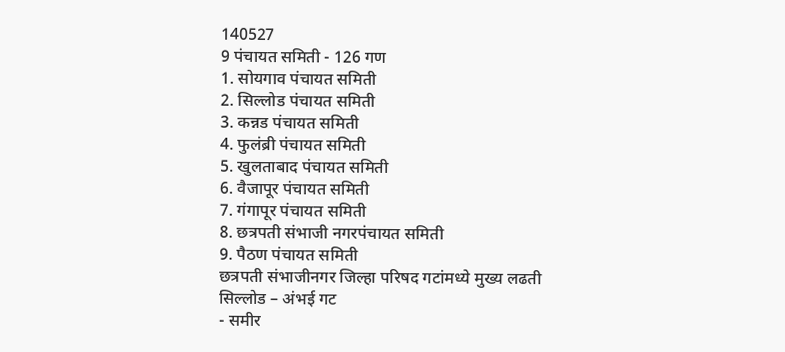140527
9 पंचायत समिती - 126 गण
1. सोयगाव पंचायत समिती
2. सिल्लोड पंचायत समिती
3. कन्नड पंचायत समिती
4. फुलंब्री पंचायत समिती
5. खुलताबाद पंचायत समिती
6. वैजापूर पंचायत समिती
7. गंगापूर पंचायत समिती
8. छत्रपती संभाजी नगरपंचायत समिती
9. पैठण पंचायत समिती
छत्रपती संभाजीनगर जिल्हा परिषद गटांमध्ये मुख्य लढती
सिल्लोड – अंभई गट
- समीर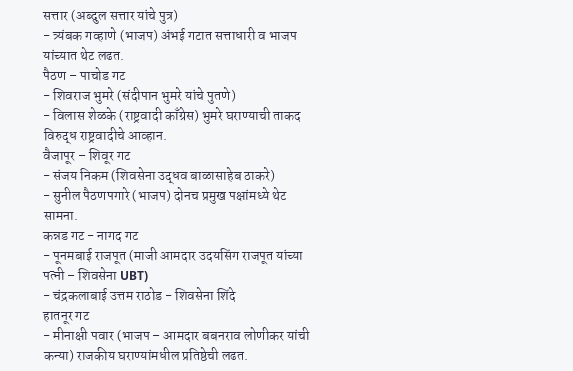सत्तार (अब्दुल सत्तार यांचे पुत्र)
- त्र्यंबक गव्हाणे (भाजप) अंभई गटात सत्ताधारी व भाजप यांच्यात थेट लढत.
पैठण – पाचोड गट
- शिवराज भुमरे (संदीपान भुमरे यांचे पुतणे)
- विलास शेळके (राष्ट्रवादी काँग्रेस) भुमरे घराण्याची ताकद विरुद्ध राष्ट्रवादीचे आव्हान.
वैजापूर – शिवूर गट
- संजय निकम (शिवसेना उद्धव बाळासाहेब ठाकरे)
- सुनील पैठणपगारे (भाजप) दोनच प्रमुख पक्षांमध्ये थेट सामना.
कन्नड गट - नागद गट
- पूनमबाई राजपूत (माजी आमदार उदयसिंग राजपूत यांच्या पत्नी – शिवसेना UBT)
- चंद्रकलाबाई उत्तम राठोड - शिवसेना शिंदे
हातनूर गट
- मीनाक्षी पवार (भाजप – आमदार बबनराव लोणीकर यांची कन्या) राजकीय घराण्यांमधील प्रतिष्ठेची लढत.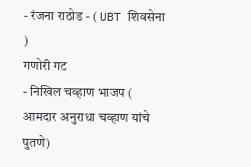- रंजना राठोड - ( UBT शिवसेना )
गणोरी गट
- निखिल चव्हाण भाजप ( आमदार अनुराधा चव्हाण यांचे पुतणे)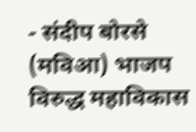- संदीप बोरसे (मविआ) भाजप विरुद्ध महाविकास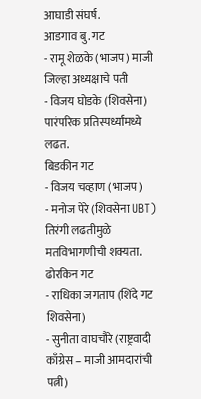आघाडी संघर्ष.
आडगाव बु. गट
- रामू शेळके (भाजप) माजी जिल्हा अध्यक्षाचे पती
- विजय घोडके (शिवसेना) पारंपरिक प्रतिस्पर्ध्यांमध्ये लढत.
बिडकीन गट
- विजय चव्हाण (भाजप)
- मनोज पेरे (शिवसेना UBT) तिरंगी लढतीमुळे मतविभागणीची शक्यता.
ढोरकिन गट
- राधिका जगताप (शिंदे गट शिवसेना)
- सुनीता वाघचौरे (राष्ट्रवादी काँग्रेस – माजी आमदारांची पत्नी)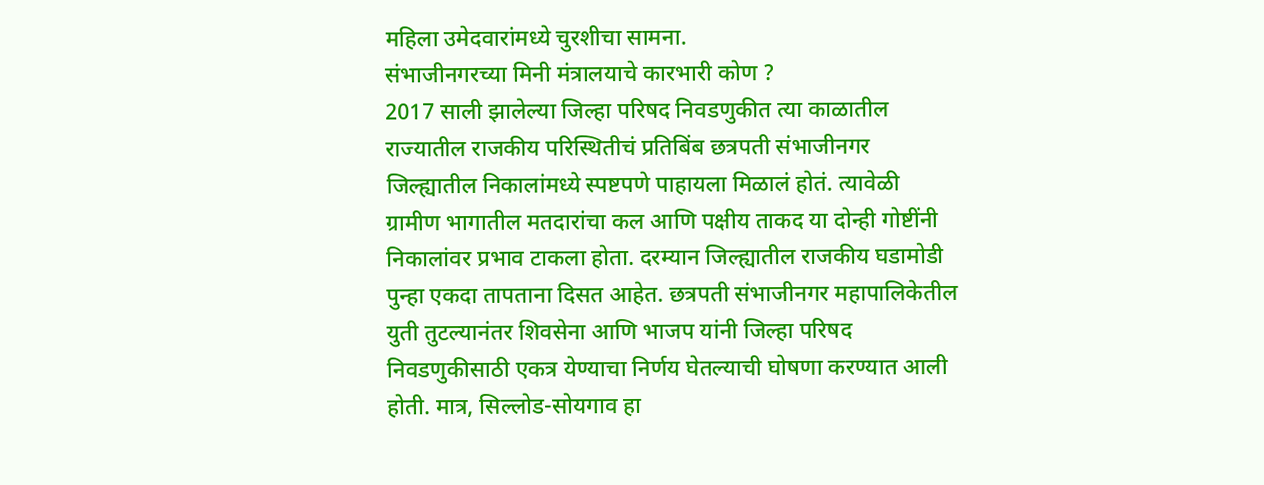महिला उमेदवारांमध्ये चुरशीचा सामना.
संभाजीनगरच्या मिनी मंत्रालयाचे कारभारी कोण ?
2017 साली झालेल्या जिल्हा परिषद निवडणुकीत त्या काळातील राज्यातील राजकीय परिस्थितीचं प्रतिबिंब छत्रपती संभाजीनगर जिल्ह्यातील निकालांमध्ये स्पष्टपणे पाहायला मिळालं होतं. त्यावेळी ग्रामीण भागातील मतदारांचा कल आणि पक्षीय ताकद या दोन्ही गोष्टींनी निकालांवर प्रभाव टाकला होता. दरम्यान जिल्ह्यातील राजकीय घडामोडी पुन्हा एकदा तापताना दिसत आहेत. छत्रपती संभाजीनगर महापालिकेतील युती तुटल्यानंतर शिवसेना आणि भाजप यांनी जिल्हा परिषद निवडणुकीसाठी एकत्र येण्याचा निर्णय घेतल्याची घोषणा करण्यात आली होती. मात्र, सिल्लोड-सोयगाव हा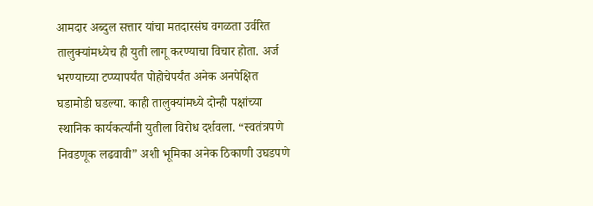आमदार अब्दुल सत्तार यांचा मतदारसंघ वगळता उर्वरित तालुक्यांमध्येच ही युती लागू करण्याचा विचार होता. अर्ज भरण्याच्या टप्प्यापर्यंत पोहोचेपर्यंत अनेक अनपेक्षित घडामोडी घडल्या. काही तालुक्यांमध्ये दोन्ही पक्षांच्या स्थानिक कार्यकर्त्यांनी युतीला विरोध दर्शवला. “स्वतंत्रपणे निवडणूक लढवावी” अशी भूमिका अनेक ठिकाणी उघडपणे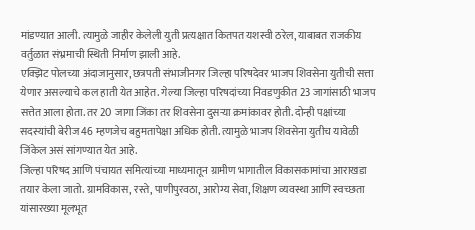मांडण्यात आली. त्यामुळे जाहीर केलेली युती प्रत्यक्षात कितपत यशस्वी ठरेल, याबाबत राजकीय वर्तुळात संभ्रमाची स्थिती निर्माण झाली आहे.
एक्झिट पोलच्या अंदाजानुसार, छत्रपती संभाजीनगर जिल्हा परिषदेवर भाजप शिवसेना युतीची सत्ता येणार असल्याचे कल हाती येत आहेत. गेल्या जिल्हा परिषदांच्या निवडणुकीत 23 जागांसाठी भाजप सत्तेत आला होता. तर 20 जागा जिंका तर शिवसेना दुसऱ्या क्रमांकावर होती. दोन्ही पक्षांच्या सदस्यांची बेरीज 46 म्हणजेच बहुमतापेक्षा अधिक होती. त्यामुळे भाजप शिवसेना युतीच यावेळी जिंकेल असं सांगण्यात येत आहे.
जिल्हा परिषद आणि पंचायत समित्यांच्या माध्यमातून ग्रामीण भागातील विकासकामांचा आराखडा तयार केला जातो. ग्रामविकास, रस्ते, पाणीपुरवठा, आरोग्य सेवा, शिक्षण व्यवस्था आणि स्वच्छता यांसारख्या मूलभूत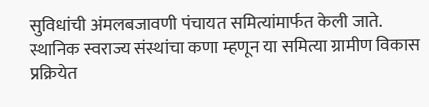सुविधांची अंमलबजावणी पंचायत समित्यांमार्फत केली जाते. स्थानिक स्वराज्य संस्थांचा कणा म्हणून या समित्या ग्रामीण विकास प्रक्रियेत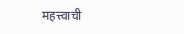महत्त्वाची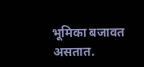भूमिका बजावत असतात.